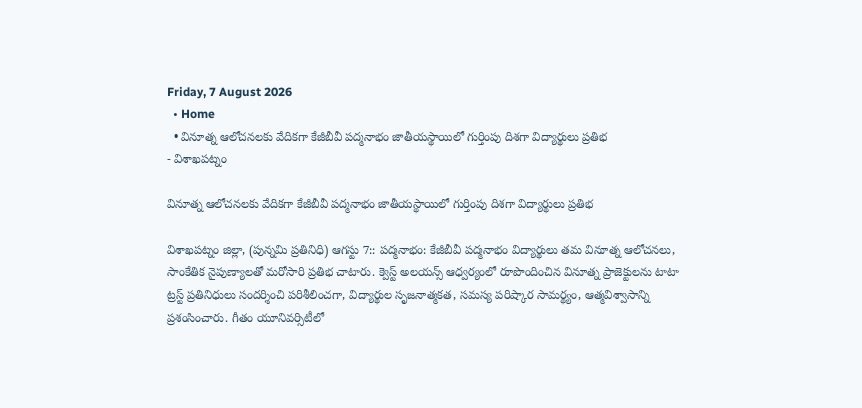Friday, 7 August 2026
  • Home
  • వినూత్న ఆలోచనలకు వేదికగా కేజీబీవీ పద్మనాభం జాతీయస్థాయిలో గుర్తింపు దిశగా విద్యార్థులు ప్రతిభ
- విశాఖపట్నం

వినూత్న ఆలోచనలకు వేదికగా కేజీబీవీ పద్మనాభం జాతీయస్థాయిలో గుర్తింపు దిశగా విద్యార్థులు ప్రతిభ

విశాఖపట్నం జిల్లా, (పున్నమి ప్రతినిధి) ఆగస్టు 7:: పద్మనాభం: కేజీబీవీ పద్మనాభం విద్యార్థులు తమ వినూత్న ఆలోచనలు, సాంకేతిక నైపుణ్యాలతో మరోసారి ప్రతిభ చాటారు. క్వెస్ట్ అలయన్స్ ఆధ్వర్యంలో రూపొందించిన వినూత్న ప్రాజెక్టులను టాటా ట్రస్ట్ ప్రతినిధులు సందర్శించి పరిశీలించగా, విద్యార్థుల సృజనాత్మకత, సమస్య పరిష్కార సామర్థ్యం, ఆత్మవిశ్వాసాన్ని ప్రశంసించారు. గీతం యూనివర్సిటీలో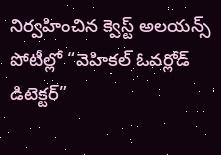నిర్వహించిన క్వెస్ట్ అలయన్స్ పోటీల్లో “వెహికల్ ఓవర్లోడ్ డిటెక్టర్”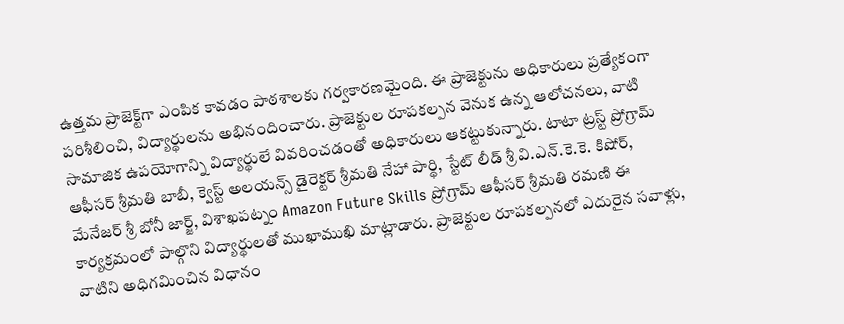ఉత్తమ ప్రాజెక్ట్‌గా ఎంపిక కావడం పాఠశాలకు గర్వకారణమైంది. ఈ ప్రాజెక్టును అధికారులు ప్రత్యేకంగా పరిశీలించి, విద్యార్థులను అభినందించారు. ప్రాజెక్టుల రూపకల్పన వెనుక ఉన్న ఆలోచనలు, వాటి సామాజిక ఉపయోగాన్ని విద్యార్థులే వివరించడంతో అధికారులు ఆకట్టుకున్నారు. టాటా ట్రస్ట్ ప్రోగ్రామ్ ఆఫీసర్ శ్రీమతి బాబీ, క్వెస్ట్ అలయన్స్ డైరెక్టర్ శ్రీమతి నేహా పార్థి, స్టేట్ లీడ్ శ్రీ వి.ఎన్.కె.కె. కిషోర్, మేనేజర్ శ్రీ బోనీ జార్జ్, విశాఖపట్నం Amazon Future Skills ప్రోగ్రామ్ ఆఫీసర్ శ్రీమతి రమణి ఈ కార్యక్రమంలో పాల్గొని విద్యార్థులతో ముఖాముఖి మాట్లాడారు. ప్రాజెక్టుల రూపకల్పనలో ఎదురైన సవాళ్లు, వాటిని అధిగమించిన విధానం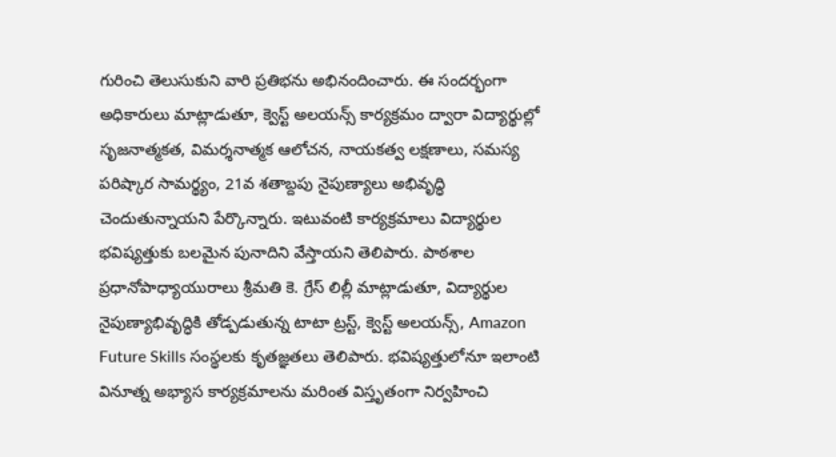గురించి తెలుసుకుని వారి ప్రతిభను అభినందించారు. ఈ సందర్భంగా అధికారులు మాట్లాడుతూ, క్వెస్ట్ అలయన్స్ కార్యక్రమం ద్వారా విద్యార్థుల్లో సృజనాత్మకత, విమర్శనాత్మక ఆలోచన, నాయకత్వ లక్షణాలు, సమస్య పరిష్కార సామర్థ్యం, 21వ శతాబ్దపు నైపుణ్యాలు అభివృద్ధి చెందుతున్నాయని పేర్కొన్నారు. ఇటువంటి కార్యక్రమాలు విద్యార్థుల భవిష్యత్తుకు బలమైన పునాదిని వేస్తాయని తెలిపారు. పాఠశాల ప్రధానోపాధ్యాయురాలు శ్రీమతి కె. గ్రేస్ లిల్లీ మాట్లాడుతూ, విద్యార్థుల నైపుణ్యాభివృద్ధికి తోడ్పడుతున్న టాటా ట్రస్ట్, క్వెస్ట్ అలయన్స్, Amazon Future Skills సంస్థలకు కృతజ్ఞతలు తెలిపారు. భవిష్యత్తులోనూ ఇలాంటి వినూత్న అభ్యాస కార్యక్రమాలను మరింత విస్తృతంగా నిర్వహించి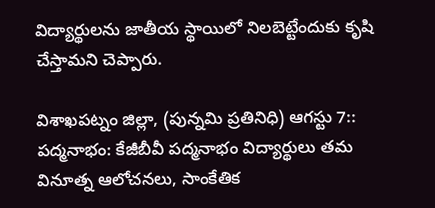విద్యార్థులను జాతీయ స్థాయిలో నిలబెట్టేందుకు కృషి చేస్తామని చెప్పారు.

విశాఖపట్నం జిల్లా, (పున్నమి ప్రతినిధి) ఆగస్టు 7:: పద్మనాభం: కేజీబీవీ పద్మనాభం విద్యార్థులు తమ వినూత్న ఆలోచనలు, సాంకేతిక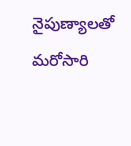నైపుణ్యాలతో మరోసారి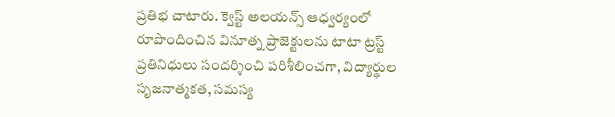ప్రతిభ చాటారు. క్వెస్ట్ అలయన్స్ ఆధ్వర్యంలో రూపొందించిన వినూత్న ప్రాజెక్టులను టాటా ట్రస్ట్ ప్రతినిధులు సందర్శించి పరిశీలించగా, విద్యార్థుల సృజనాత్మకత, సమస్య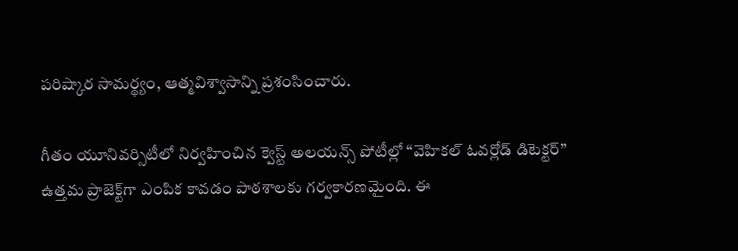పరిష్కార సామర్థ్యం, ఆత్మవిశ్వాసాన్ని ప్రశంసించారు.

గీతం యూనివర్సిటీలో నిర్వహించిన క్వెస్ట్ అలయన్స్ పోటీల్లో “వెహికల్ ఓవర్లోడ్ డిటెక్టర్” ఉత్తమ ప్రాజెక్ట్‌గా ఎంపిక కావడం పాఠశాలకు గర్వకారణమైంది. ఈ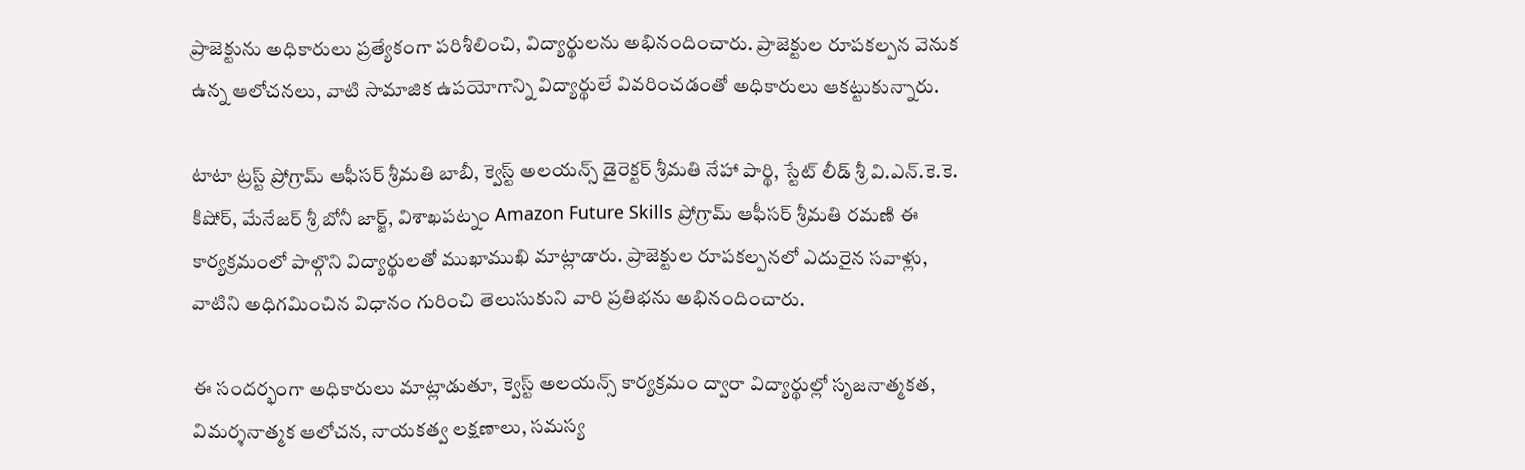ప్రాజెక్టును అధికారులు ప్రత్యేకంగా పరిశీలించి, విద్యార్థులను అభినందించారు. ప్రాజెక్టుల రూపకల్పన వెనుక ఉన్న ఆలోచనలు, వాటి సామాజిక ఉపయోగాన్ని విద్యార్థులే వివరించడంతో అధికారులు ఆకట్టుకున్నారు.

టాటా ట్రస్ట్ ప్రోగ్రామ్ ఆఫీసర్ శ్రీమతి బాబీ, క్వెస్ట్ అలయన్స్ డైరెక్టర్ శ్రీమతి నేహా పార్థి, స్టేట్ లీడ్ శ్రీ వి.ఎన్.కె.కె. కిషోర్, మేనేజర్ శ్రీ బోనీ జార్జ్, విశాఖపట్నం Amazon Future Skills ప్రోగ్రామ్ ఆఫీసర్ శ్రీమతి రమణి ఈ కార్యక్రమంలో పాల్గొని విద్యార్థులతో ముఖాముఖి మాట్లాడారు. ప్రాజెక్టుల రూపకల్పనలో ఎదురైన సవాళ్లు, వాటిని అధిగమించిన విధానం గురించి తెలుసుకుని వారి ప్రతిభను అభినందించారు.

ఈ సందర్భంగా అధికారులు మాట్లాడుతూ, క్వెస్ట్ అలయన్స్ కార్యక్రమం ద్వారా విద్యార్థుల్లో సృజనాత్మకత, విమర్శనాత్మక ఆలోచన, నాయకత్వ లక్షణాలు, సమస్య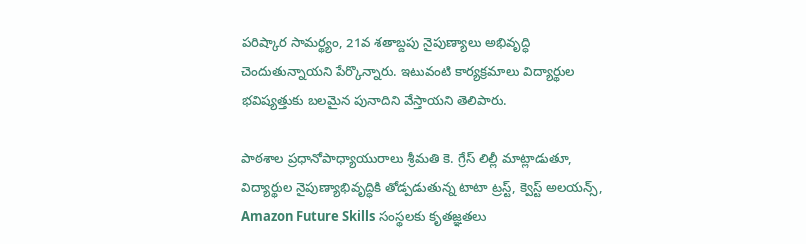పరిష్కార సామర్థ్యం, 21వ శతాబ్దపు నైపుణ్యాలు అభివృద్ధి చెందుతున్నాయని పేర్కొన్నారు. ఇటువంటి కార్యక్రమాలు విద్యార్థుల భవిష్యత్తుకు బలమైన పునాదిని వేస్తాయని తెలిపారు.

పాఠశాల ప్రధానోపాధ్యాయురాలు శ్రీమతి కె. గ్రేస్ లిల్లీ మాట్లాడుతూ, విద్యార్థుల నైపుణ్యాభివృద్ధికి తోడ్పడుతున్న టాటా ట్రస్ట్, క్వెస్ట్ అలయన్స్, Amazon Future Skills సంస్థలకు కృతజ్ఞతలు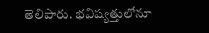తెలిపారు. భవిష్యత్తులోనూ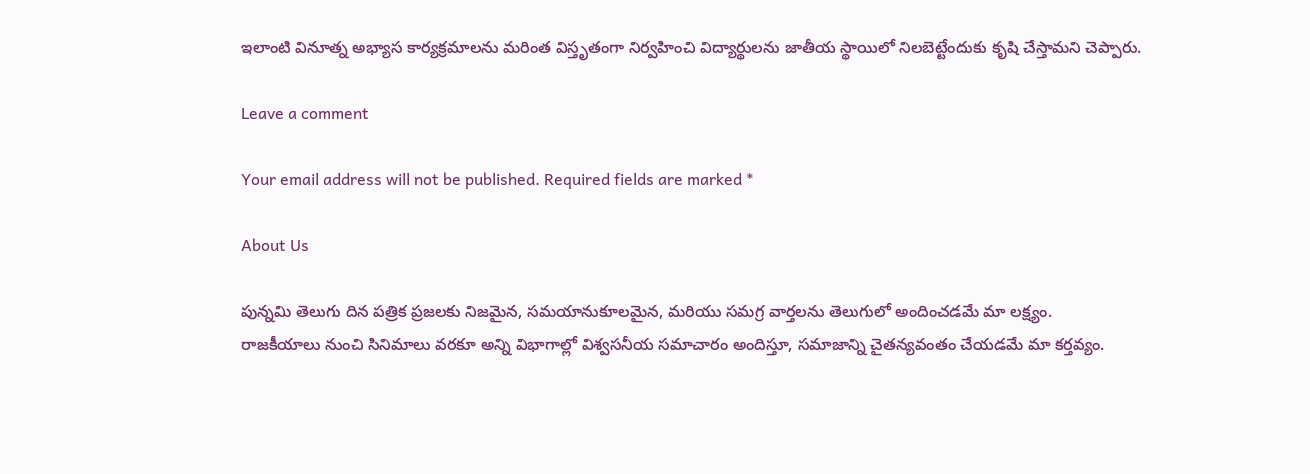ఇలాంటి వినూత్న అభ్యాస కార్యక్రమాలను మరింత విస్తృతంగా నిర్వహించి విద్యార్థులను జాతీయ స్థాయిలో నిలబెట్టేందుకు కృషి చేస్తామని చెప్పారు.

Leave a comment

Your email address will not be published. Required fields are marked *

About Us

పున్నమి తెలుగు దిన పత్రిక ప్రజలకు నిజమైన, సమయానుకూలమైన, మరియు సమగ్ర వార్తలను తెలుగులో అందించడమే మా లక్ష్యం.
రాజకీయాలు నుంచి సినిమాలు వరకూ అన్ని విభాగాల్లో విశ్వసనీయ సమాచారం అందిస్తూ, సమాజాన్ని చైతన్యవంతం చేయడమే మా కర్తవ్యం.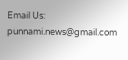Email Us: punnami.news@gmail.com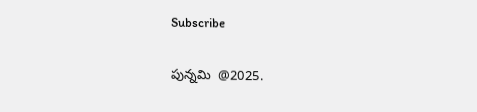Subscribe

పున్నమి  @2025.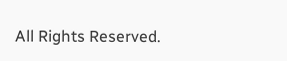All Rights Reserved.